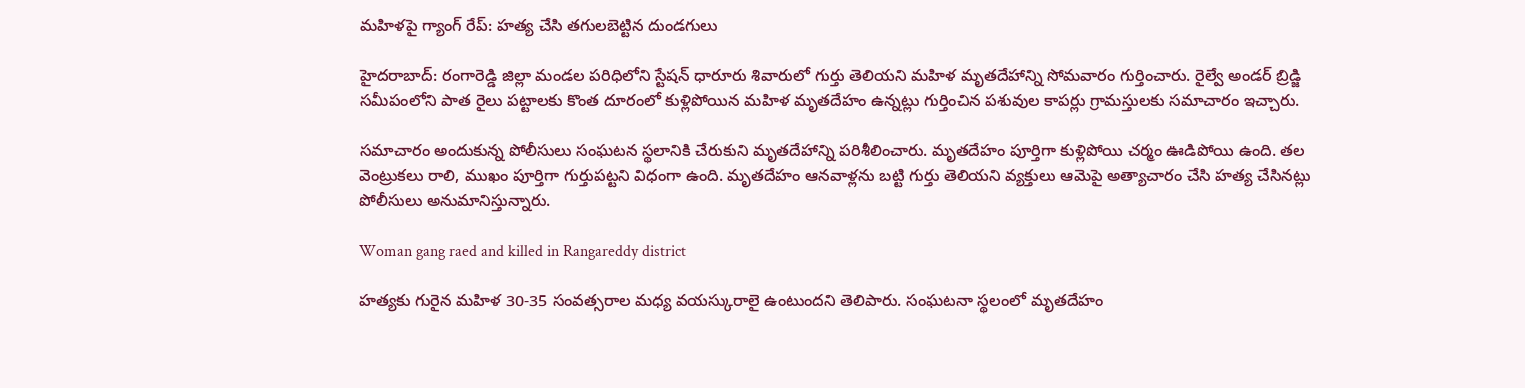మహిళపై గ్యాంగ్ రేప్: హత్య చేసి తగులబెట్టిన దుండగులు

హైదరాబాద్: రంగారెడ్డి జిల్లా మండల పరిధిలోని స్టేషన్ ధారూరు శివారులో గుర్తు తెలియని మహిళ మృతదేహాన్ని సోమవారం గుర్తించారు. రైల్వే అండర్ బ్రిడ్జి సమీపంలోని పాత రైలు పట్టాలకు కొంత దూరంలో కుళ్లిపోయిన మహిళ మృతదేహం ఉన్నట్లు గుర్తించిన పశువుల కాపర్లు గ్రామస్తులకు సమాచారం ఇచ్చారు.

సమాచారం అందుకున్న పోలీసులు సంఘటన స్థలానికి చేరుకుని మృతదేహాన్ని పరిశీలించారు. మృతదేహం పూర్తిగా కుళ్లిపోయి చర్మం ఊడిపోయి ఉంది. తల వెంట్రుకలు రాలి, ముఖం పూర్తిగా గుర్తుపట్టని విధంగా ఉంది. మృతదేహం ఆనవాళ్లను బట్టి గుర్తు తెలియని వ్యక్తులు ఆమెపై అత్యాచారం చేసి హత్య చేసినట్లు పోలీసులు అనుమానిస్తున్నారు.

Woman gang raed and killed in Rangareddy district

హత్యకు గురైన మహిళ 30-35 సంవత్సరాల మధ్య వయస్కురాలై ఉంటుందని తెలిపారు. సంఘటనా స్థలంలో మృతదేహం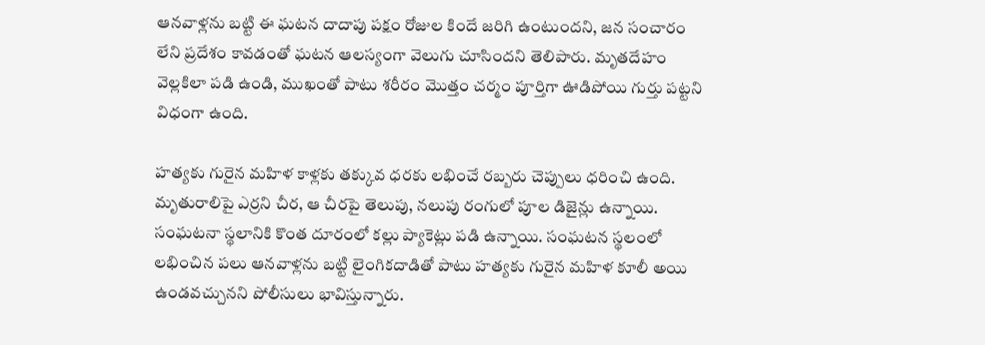ఆనవాళ్లను బట్టి ఈ ఘటన దాదాపు పక్షం రోజుల కిందే జరిగి ఉంటుందని, జన సంచారం లేని ప్రదేశం కావడంతో ఘటన ఆలస్యంగా వెలుగు చూసిందని తెలిపారు. మృతదేహం వెల్లకిలా పడి ఉండి, ముఖంతో పాటు శరీరం మొత్తం చర్మం పూర్తిగా ఊడిపోయి గుర్తు పట్టని విధంగా ఉంది.

హత్యకు గురైన మహిళ కాళ్లకు తక్కువ ధరకు లభించే రబ్బరు చెప్పులు ధరించి ఉంది. మృతురాలిపై ఎర్రని చీర, ఆ చీరపై తెలుపు, నలుపు రంగులో పూల డిజైన్లు ఉన్నాయి. సంఘటనా స్థలానికి కొంత దూరంలో కల్లు ప్యాకెట్లు పడి ఉన్నాయి. సంఘటన స్థలంలో లభించిన పలు ఆనవాళ్లను బట్టి లైంగికదాడితో పాటు హత్యకు గురైన మహిళ కూలీ అయి ఉండవచ్చునని పోలీసులు భావిస్తున్నారు.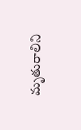మృతురాలిని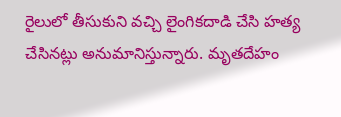రైలులో తీసుకుని వచ్చి లైంగికదాడి చేసి హత్య చేసినట్లు అనుమానిస్తున్నారు. మృతదేహం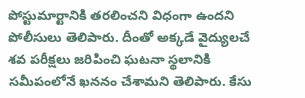పోస్టుమార్టానికి తరలించని విధంగా ఉందని పోలీసులు తెలిపారు. దీంతో అక్కడే వైద్యులచే శవ పరీక్షలు జరిపించి ఘటనా స్థలానికి సమీపంలోనే ఖననం చేశామని తెలిపారు. కేసు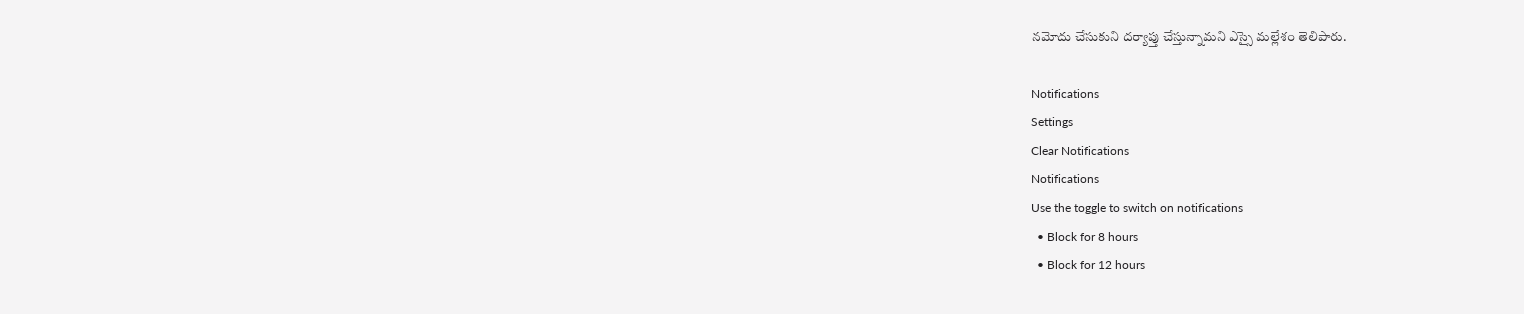నమోదు చేసుకుని దర్యాప్తు చేస్తున్నామని ఎస్సై మల్లేశం తెలిపారు.

Notifications
Settings
Clear Notifications
Notifications
Use the toggle to switch on notifications
  • Block for 8 hours
  • Block for 12 hours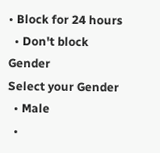• Block for 24 hours
  • Don't block
Gender
Select your Gender
  • Male
  •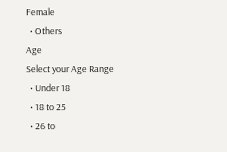Female
  • Others
Age
Select your Age Range
  • Under 18
  • 18 to 25
  • 26 to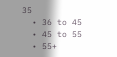35
  • 36 to 45
  • 45 to 55
  • 55+